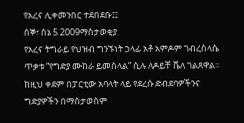የአረና ሊቀመንበር ተደበደቡ፤፤
ሰኞ፣ ሰኔ 5 2009ማስታወቂያ
የአረና ትግራይ የህዝብ ግንኙነት ኃላፊ አቶ አምዶም ገብረስላሴ ጥቃቱ “የግድያ ሙከራ ይመስላል” ሲሉ ለዶይቸ ቬለ ገልጸዋል፡፡ ከዚህ ቀደም በፓርቲው አባላት ላይ የደረሱ ድብደባዎችንና ግድያዎችን በማስታወስም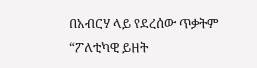በአብርሃ ላይ የደረሰው ጥቃትም “ፖለቲካዊ ይዘት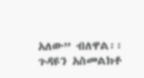አለው” ብለዋል፡፡ ጉዳዩን አስመልክቶ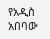የአዲስ አበባው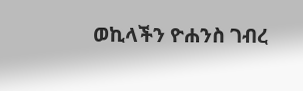ወኪላችን ዮሐንስ ገብረ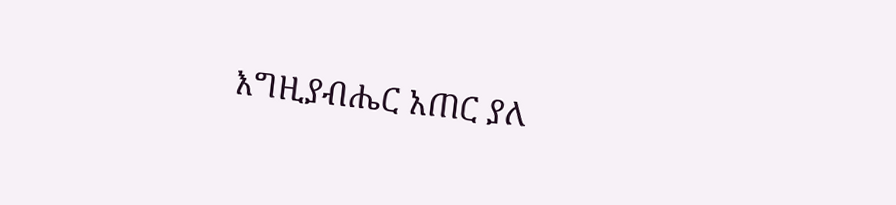እግዚያብሔር አጠር ያለ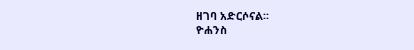ዘገባ አድርሶናል፡፡
ዮሐንስ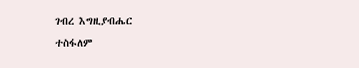ገብረ እግዚያብሔር
ተስፋለም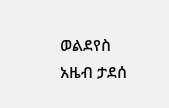ወልደየስ
አዜብ ታደሰ